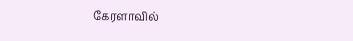கேரளாவில்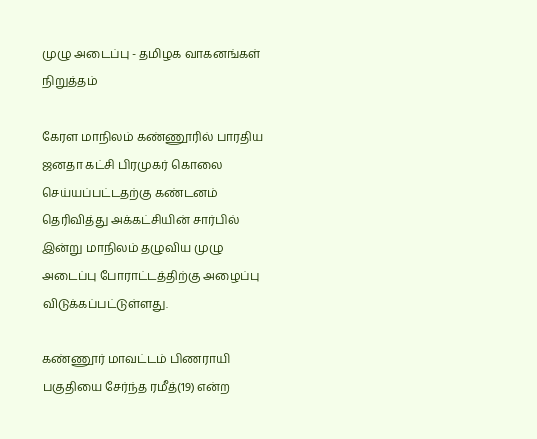முழு அடைப்பு - தமிழக வாகனங்கள் நிறுத்தம்

கேரள மாநிலம் கண்ணூரில் பாரதிய ஜனதா கட்சி பிரமுகர் கொலை செய்யப்பட்டதற்கு கண்டனம் தெரிவித்து அக்கட்சியின் சார்பில் இன்று மாநிலம் தழுவிய முழு அடைப்பு போராட்டத்திற்கு அழைப்பு விடுக்கப்பட்டுள்ளது.

கண்ணூர் மாவட்டம் பிணராயி பகுதியை சேர்ந்த ரமீத்(19) என்ற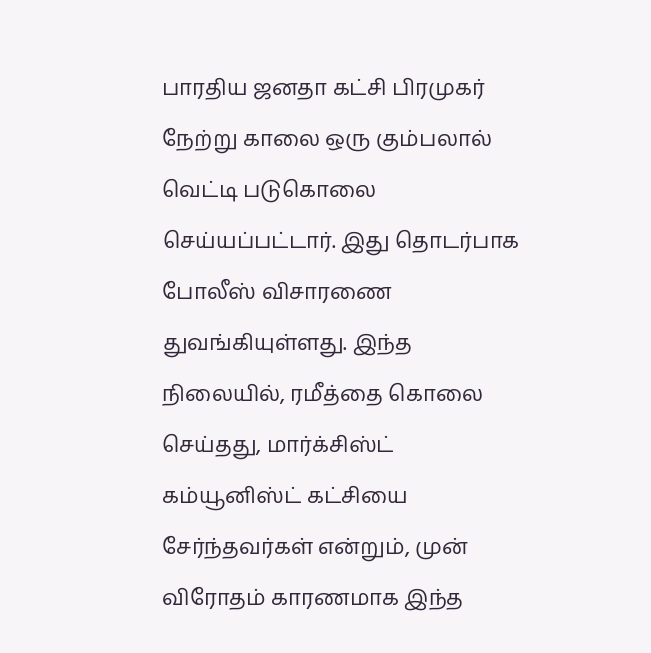பாரதிய ஜனதா கட்சி பிரமுகர் நேற்று காலை ஒரு கும்பலால் வெட்டி படுகொலை செய்யப்பட்டார். இது தொடர்பாக போலீஸ் விசாரணை துவங்கியுள்ளது. இந்த நிலையில், ரமீத்தை கொலை செய்தது, மார்க்சிஸ்ட் கம்யூனிஸ்ட் கட்சியை சேர்ந்தவர்கள் என்றும், முன் விரோதம் காரணமாக இந்த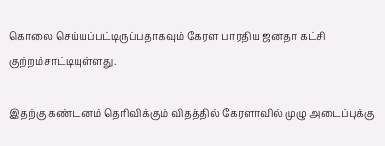கொலை செய்யப்பட்டிருப்பதாகவும் கேரள பாரதிய ஜனதா கட்சி குற்றம்சாட்டியுள்ளது.

இதற்கு கண்டனம் தெரிவிக்கும் விதத்தில் கேரளாவில் முழு அடைப்புக்கு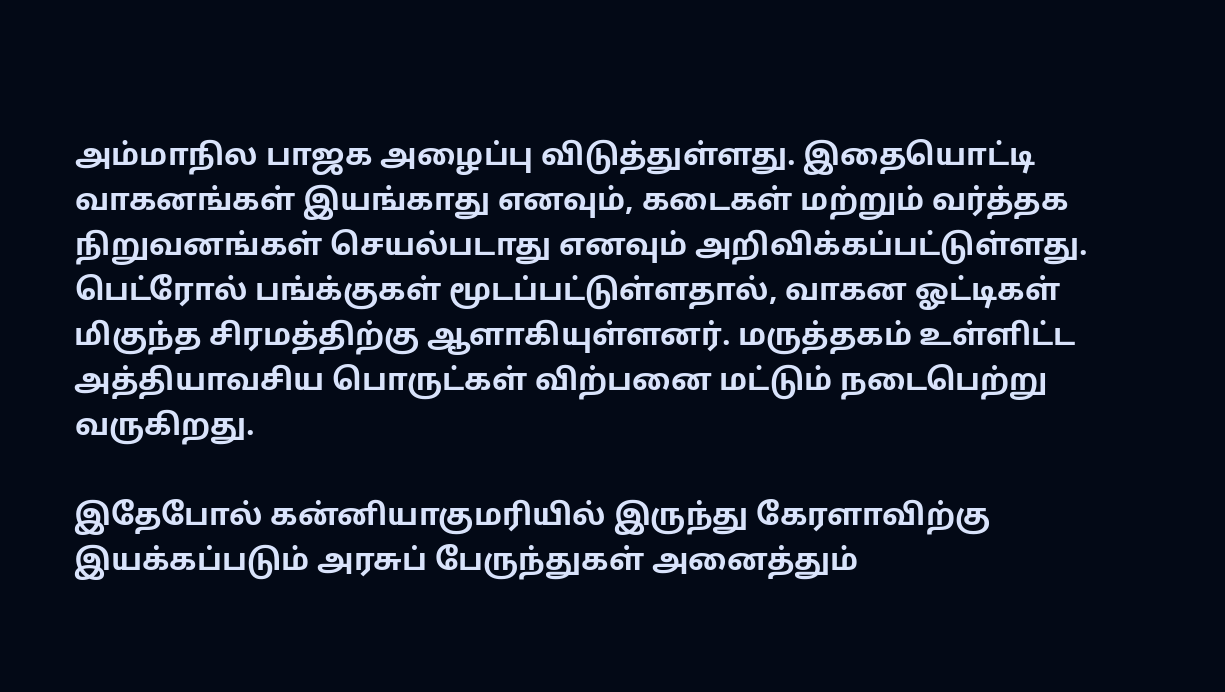அம்மாநில பாஜக அழைப்பு விடுத்துள்ளது. இதையொட்டி வாகனங்கள் இயங்காது எனவும், கடைகள் மற்றும் வர்த்தக நிறுவனங்கள் செயல்படாது எனவும் அறிவிக்கப்பட்டுள்ளது. பெட்ரோல் பங்க்குகள் மூடப்பட்டுள்ளதால், வாகன ஓட்டிகள் மிகுந்த சிரமத்திற்கு ஆளாகியுள்ளனர். மருத்தகம் உள்ளிட்ட அத்தியாவசிய பொருட்கள் விற்பனை மட்டும் நடைபெற்று வருகிறது.

இதேபோல் கன்னியாகுமரியில் இருந்து கேரளாவிற்கு இயக்கப்படும் அரசுப் பேருந்துகள் அனைத்தும்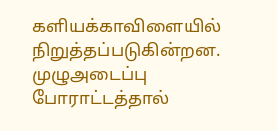களியக்காவிளையில் நிறுத்தப்படுகின்றன. முழுஅடைப்பு போராட்டத்தால்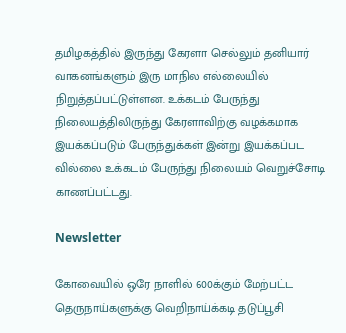தமிழகத்தில் இருந்து கேரளா செல்லும் தனியார் வாகனங்களும் இரு மாநில எல்லையில் நிறுத்தப்பட்டுள்ளன. உக்கடம் பேருந்து நிலையத்திலிருந்து கேரளாவிற்கு வழக்கமாக இயக்கப்படும் பேருந்துக்கள் இன்று இயக்கப்பட வில்லை உக்கடம் பேருந்து நிலையம் வெறுச்சோடி காணப்பட்டது.

Newsletter

கோவையில் ஒரே நாளில் 600க்கும் மேற்பட்ட தெருநாய்களுக்கு வெறிநாய்க்கடி தடுப்பூசி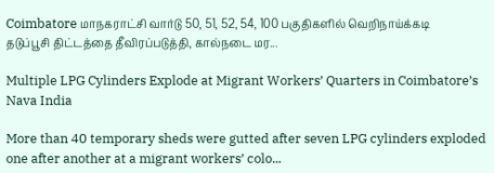Coimbatore மாநகராட்சி வார்டு 50, 51, 52, 54, 100 பகுதிகளில் வெறிநாய்க்கடி தடுப்பூசி திட்டத்தை தீவிரப்படுத்தி, கால்நடை மர...

Multiple LPG Cylinders Explode at Migrant Workers’ Quarters in Coimbatore’s Nava India

More than 40 temporary sheds were gutted after seven LPG cylinders exploded one after another at a migrant workers’ colo...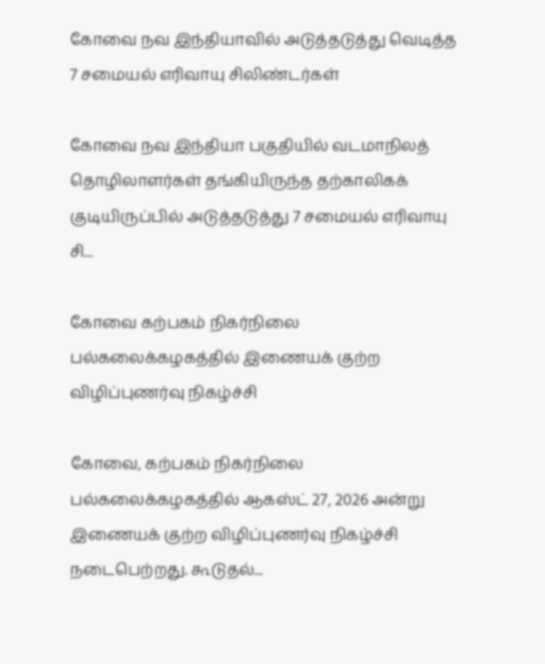கோவை நவ இந்தியாவில் அடுத்தடுத்து வெடித்த 7 சமையல் எரிவாயு சிலிண்டர்கள்

கோவை நவ இந்தியா பகுதியில் வடமாநிலத் தொழிலாளர்கள் தங்கியிருந்த தற்காலிகக் குடியிருப்பில் அடுத்தடுத்து 7 சமையல் எரிவாயு சி...

கோவை கற்பகம் நிகர்நிலை பல்கலைக்கழகத்தில் இணையக் குற்ற விழிப்புணர்வு நிகழ்ச்சி

கோவை, கற்பகம் நிகர்நிலை பல்கலைக்கழகத்தில் ஆகஸ்ட் 27, 2026 அன்று இணையக் குற்ற விழிப்புணர்வு நிகழ்ச்சி நடைபெற்றது. கூடுதல்...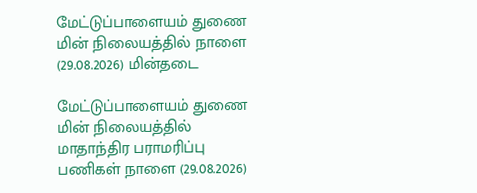மேட்டுப்பாளையம் துணை மின் நிலையத்தில் நாளை (29.08.2026) மின்தடை

மேட்டுப்பாளையம் துணை மின் நிலையத்தில் மாதாந்திர பராமரிப்பு பணிகள் நாளை (29.08.2026)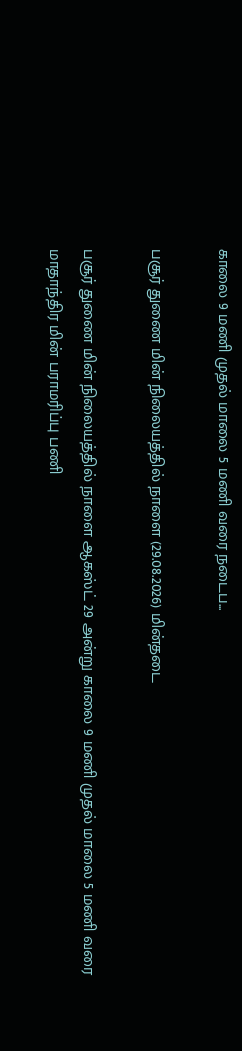காலை 9 மணி முதல் மாலை 5 மணி வரை நடைப...

பசூர் துணை மின் நிலையத்தில் நாளை (29.08.2026) மின்தடை

பசூர் துணை மின் நிலையத்தில் நாளை ஆகஸ்ட் 29 அன்று காலை 9 மணி முதல் மாலை 5 மணி வரை மாதாந்திர மின் பராமரிப்பு பணி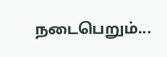நடைபெறும்...